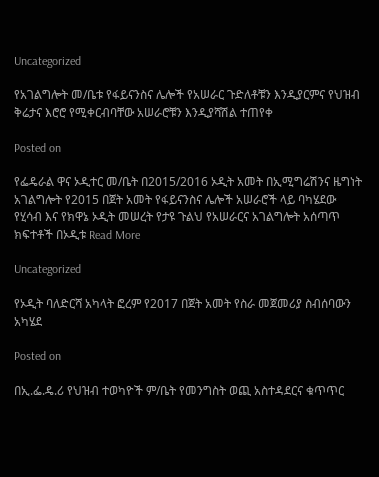Uncategorized

የአገልግሎት መ/ቤቱ የፋይናንስና ሌሎች የአሠራር ጉድለቶቹን እንዲያርምና የህዝብ ቅሬታና እሮሮ የሚቀርብባቸው አሠራሮቹን እንዲያሻሽል ተጠየቀ

Posted on

የፌዴራል ዋና ኦዲተር መ/ቤት በ2015/2016 ኦዲት አመት በኢሚግሬሽንና ዜግነት አገልግሎት የ2015 በጀት አመት የፋይናንስና ሌሎች አሠራሮች ላይ ባካሄደው የሂሳብ እና የክዋኔ ኦዲት መሠረት የታዩ ጉልህ የአሠራርና አገልግሎት አሰጣጥ ክፍተቶች በኦዲቱ Read More

Uncategorized

የኦዲት ባለድርሻ አካላት ፎረም የ2017 በጀት አመት የስራ መጀመሪያ ስብሰባውን አካሄደ

Posted on

በኢ.ፌ.ዴ.ሪ የህዝብ ተወካዮች ም/ቤት የመንግስት ወጪ አስተዳደርና ቁጥጥር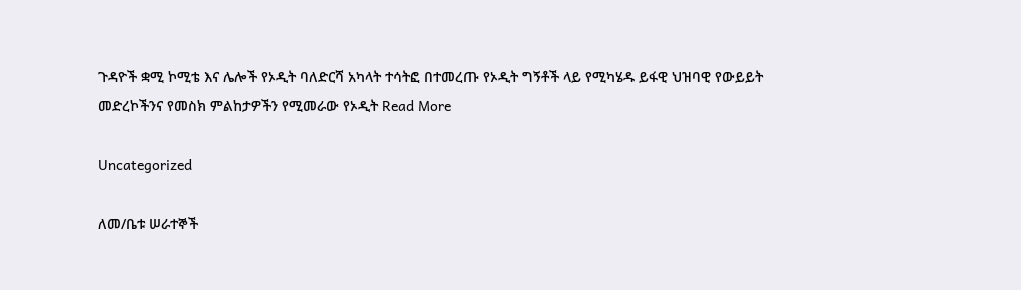ጉዳዮች ቋሚ ኮሚቴ እና ሌሎች የኦዲት ባለድርሻ አካላት ተሳትፎ በተመረጡ የኦዲት ግኝቶች ላይ የሚካሄዱ ይፋዊ ህዝባዊ የውይይት መድረኮችንና የመስክ ምልከታዎችን የሚመራው የኦዲት Read More

Uncategorized

ለመ/ቤቱ ሠራተኞች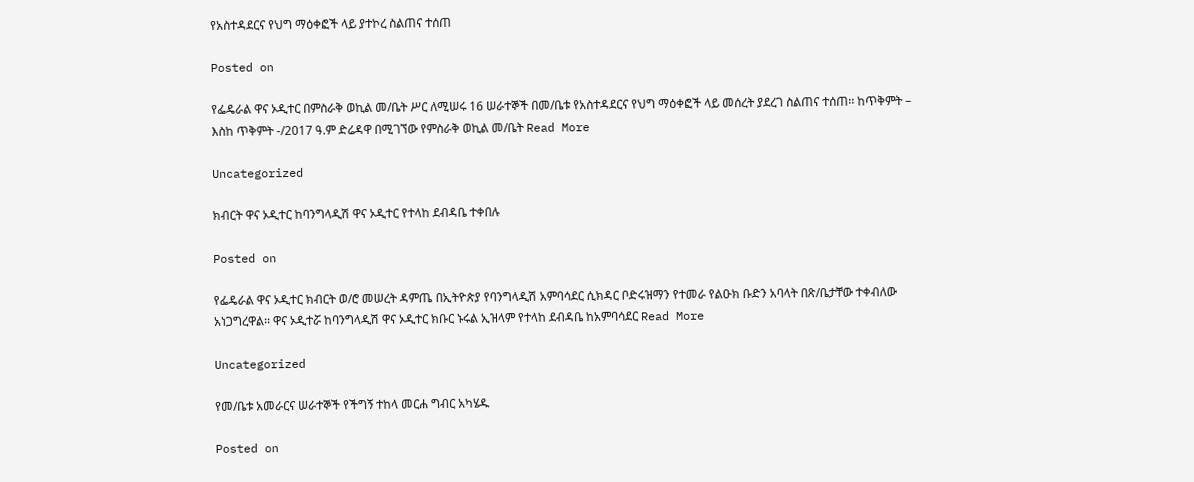የአስተዳደርና የህግ ማዕቀፎች ላይ ያተኮረ ስልጠና ተሰጠ

Posted on

የፌዴራል ዋና ኦዲተር በምስራቅ ወኪል መ/ቤት ሥር ለሚሠሩ 16 ሠራተኞች በመ/ቤቱ የአስተዳደርና የህግ ማዕቀፎች ላይ መሰረት ያደረገ ስልጠና ተሰጠ፡፡ ከጥቅምት – እስከ ጥቅምት -/2017 ዓ.ም ድሬዳዋ በሚገኘው የምስራቅ ወኪል መ/ቤት Read More

Uncategorized

ክብርት ዋና ኦዲተር ከባንግላዲሽ ዋና ኦዲተር የተላከ ደብዳቤ ተቀበሉ

Posted on

የፌዴራል ዋና ኦዲተር ክብርት ወ/ሮ መሠረት ዳምጤ በኢትዮጵያ የባንግላዲሽ አምባሳደር ሲክዳር ቦድሩዝማን የተመራ የልዑክ ቡድን አባላት በጽ/ቤታቸው ተቀብለው አነጋግረዋል፡፡ ዋና ኦዲተሯ ከባንግላዲሽ ዋና ኦዲተር ክቡር ኑሩል ኢዝላም የተላከ ደብዳቤ ከአምባሳደር Read More

Uncategorized

የመ/ቤቱ አመራርና ሠራተኞች የችግኝ ተከላ መርሐ ግብር አካሄዱ

Posted on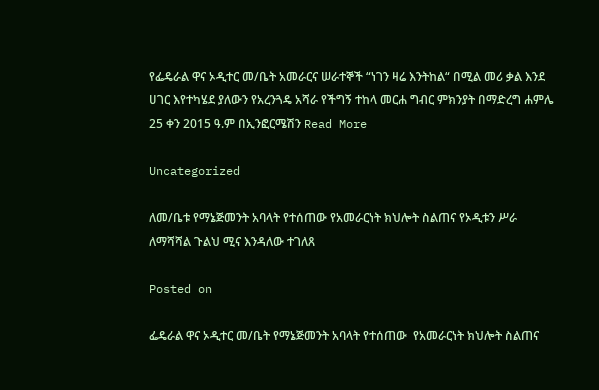የፌዴራል ዋና ኦዲተር መ/ቤት አመራርና ሠራተኞች “ነገን ዛሬ እንትከል“ በሚል መሪ ቃል እንደ ሀገር እየተካሄደ ያለውን የአረንጓዴ አሻራ የችግኝ ተከላ መርሐ ግብር ምክንያት በማድረግ ሐምሌ 25 ቀን 2015 ዓ.ም በኢንፎርሜሽን Read More

Uncategorized

ለመ/ቤቱ የማኔጅመንት አባላት የተሰጠው የአመራርነት ክህሎት ስልጠና የኦዲቱን ሥራ ለማሻሻል ጉልህ ሚና እንዳለው ተገለጸ

Posted on

ፌዴራል ዋና ኦዲተር መ/ቤት የማኔጅመንት አባላት የተሰጠው  የአመራርነት ክህሎት ስልጠና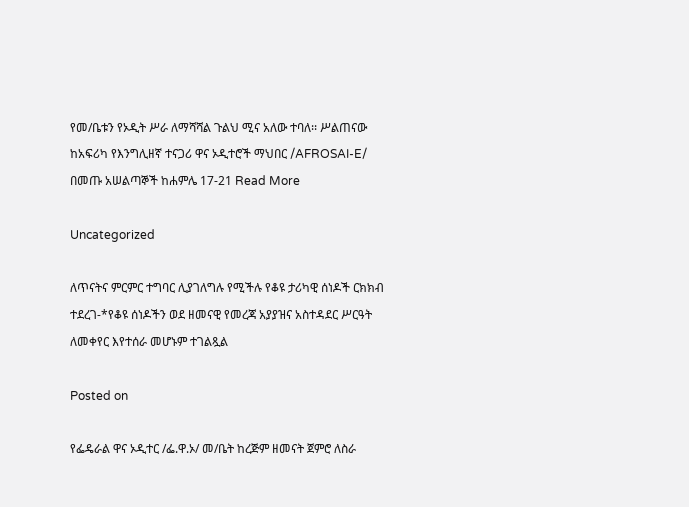የመ/ቤቱን የኦዲት ሥራ ለማሻሻል ጉልህ ሚና አለው ተባለ፡፡ ሥልጠናው ከአፍሪካ የእንግሊዘኛ ተናጋሪ ዋና ኦዲተሮች ማህበር /AFROSAI-E/ በመጡ አሠልጣኞች ከሐምሌ 17-21 Read More

Uncategorized

ለጥናትና ምርምር ተግባር ሊያገለግሉ የሚችሉ የቆዩ ታሪካዊ ሰነዶች ርክክብ ተደረገ-*የቆዩ ሰነዶችን ወደ ዘመናዊ የመረጃ አያያዝና አስተዳደር ሥርዓት ለመቀየር እየተሰራ መሆኑም ተገልጿል

Posted on

የፌዴራል ዋና ኦዲተር /ፌ.ዋ.ኦ/ መ/ቤት ከረጅም ዘመናት ጀምሮ ለስራ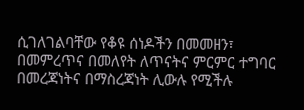ሲገለገልባቸው የቆዩ ሰነዶችን በመመዘን፣ በመምረጥና በመለየት ለጥናትና ምርምር ተግባር በመረጃነትና በማስረጃነት ሊውሉ የሚችሉ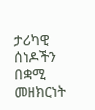ታሪካዊ ሰነዶችን በቋሚ መዘክርነት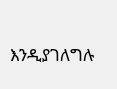እንዲያገለግሉ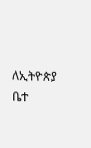ለኢትዮጵያ ቤተ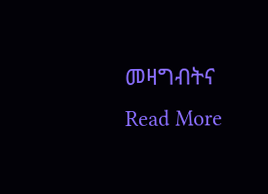መዛግብትና Read More